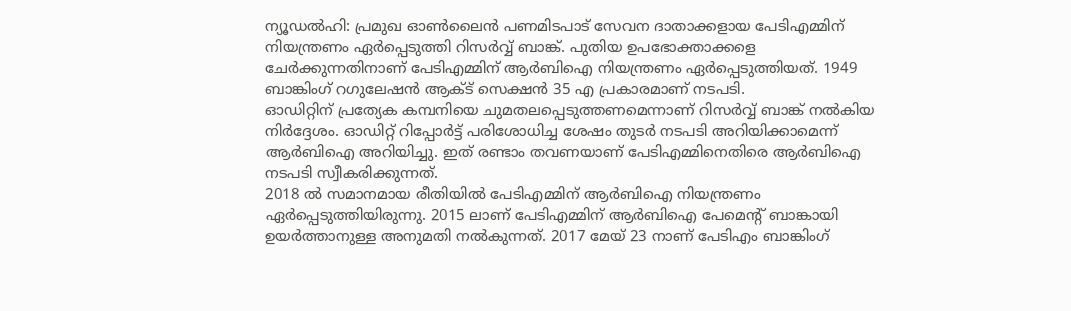ന്യൂഡൽഹി: പ്രമുഖ ഓൺലൈൻ പണമിടപാട് സേവന ദാതാക്കളായ പേടിഎമ്മിന് നിയന്ത്രണം ഏർപ്പെടുത്തി റിസർവ്വ് ബാങ്ക്. പുതിയ ഉപഭോക്താക്കളെ ചേർക്കുന്നതിനാണ് പേടിഎമ്മിന് ആർബിഐ നിയന്ത്രണം ഏർപ്പെടുത്തിയത്. 1949 ബാങ്കിംഗ് റഗുലേഷൻ ആക്ട് സെക്ഷൻ 35 എ പ്രകാരമാണ് നടപടി.
ഓഡിറ്റിന് പ്രത്യേക കമ്പനിയെ ചുമതലപ്പെടുത്തണമെന്നാണ് റിസർവ്വ് ബാങ്ക് നൽകിയ നിർദ്ദേശം. ഓഡിറ്റ് റിപ്പോർട്ട് പരിശോധിച്ച ശേഷം തുടർ നടപടി അറിയിക്കാമെന്ന് ആർബിഐ അറിയിച്ചു. ഇത് രണ്ടാം തവണയാണ് പേടിഎമ്മിനെതിരെ ആർബിഐ നടപടി സ്വീകരിക്കുന്നത്.
2018 ൽ സമാനമായ രീതിയിൽ പേടിഎമ്മിന് ആർബിഐ നിയന്ത്രണം ഏർപ്പെടുത്തിയിരുന്നു. 2015 ലാണ് പേടിഎമ്മിന് ആർബിഐ പേമെന്റ് ബാങ്കായി ഉയർത്താനുള്ള അനുമതി നൽകുന്നത്. 2017 മേയ് 23 നാണ് പേടിഎം ബാങ്കിംഗ്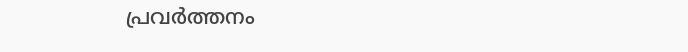പ്രവർത്തനം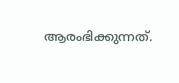ആരംഭിക്കുന്നത്.